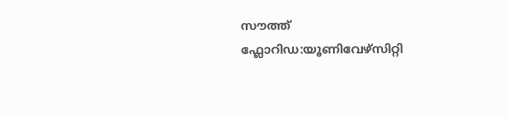സൗത്ത് ഫ്ലോറിഡ:യൂണിവേഴ്സിറ്റി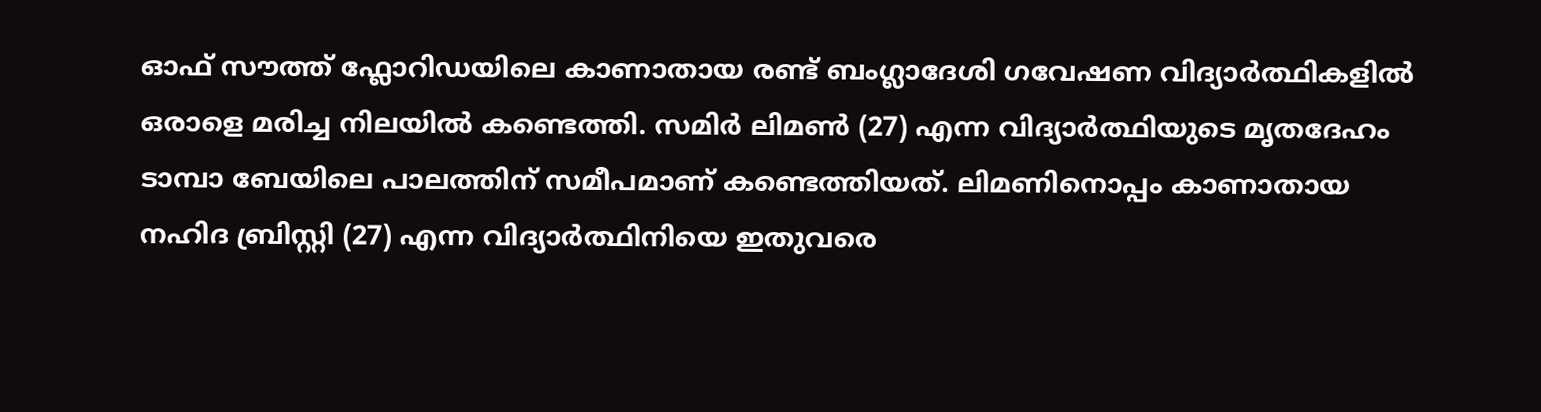ഓഫ് സൗത്ത് ഫ്ലോറിഡയിലെ കാണാതായ രണ്ട് ബംഗ്ലാദേശി ഗവേഷണ വിദ്യാർത്ഥികളിൽ ഒരാളെ മരിച്ച നിലയിൽ കണ്ടെത്തി. സമിർ ലിമൺ (27) എന്ന വിദ്യാർത്ഥിയുടെ മൃതദേഹം ടാമ്പാ ബേയിലെ പാലത്തിന് സമീപമാണ് കണ്ടെത്തിയത്. ലിമണിനൊപ്പം കാണാതായ നഹിദ ബ്രിസ്റ്റി (27) എന്ന വിദ്യാർത്ഥിനിയെ ഇതുവരെ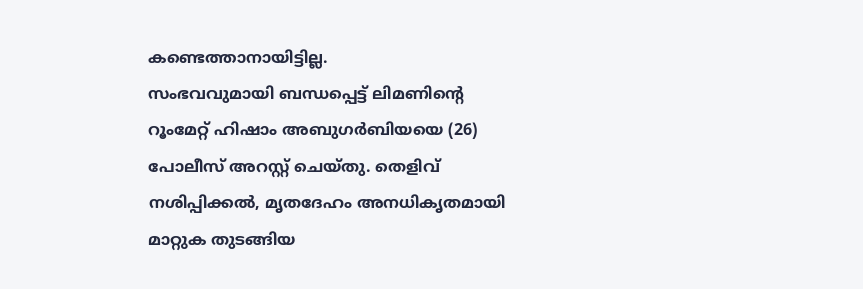കണ്ടെത്താനായിട്ടില്ല.
സംഭവവുമായി ബന്ധപ്പെട്ട് ലിമണിന്റെ റൂംമേറ്റ് ഹിഷാം അബുഗർബിയയെ (26) പോലീസ് അറസ്റ്റ് ചെയ്തു. തെളിവ് നശിപ്പിക്കൽ, മൃതദേഹം അനധികൃതമായി മാറ്റുക തുടങ്ങിയ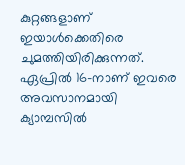കുറ്റങ്ങളാണ് ഇയാൾക്കെതിരെ ചുമത്തിയിരിക്കുന്നത്. ഏപ്രിൽ 16-നാണ് ഇവരെ അവസാനമായി ക്യാമ്പസിൽ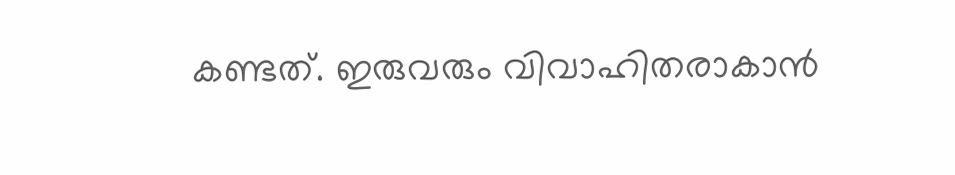കണ്ടത്. ഇരുവരും വിവാഹിതരാകാൻ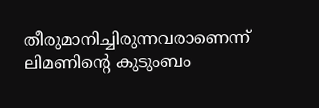തീരുമാനിച്ചിരുന്നവരാണെന്ന് ലിമണിന്റെ കുടുംബം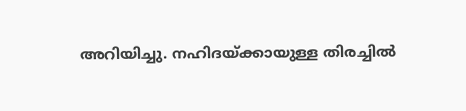അറിയിച്ചു. നഹിദയ്ക്കായുള്ള തിരച്ചിൽ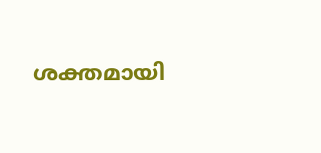ശക്തമായി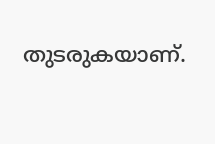തുടരുകയാണ്.